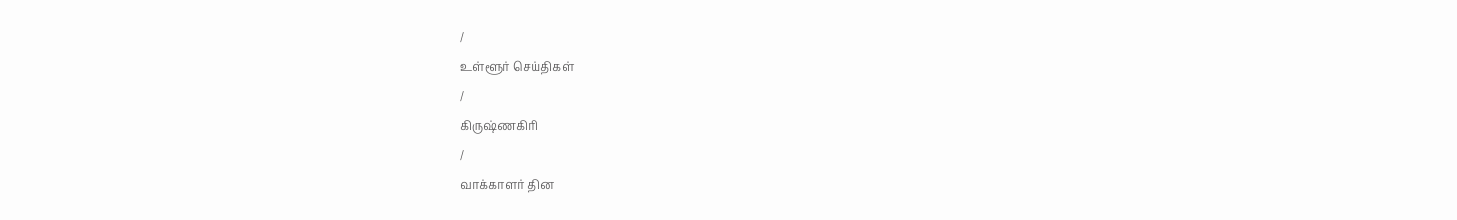/
உள்ளூர் செய்திகள்
/
கிருஷ்ணகிரி
/
வாக்காளர் தின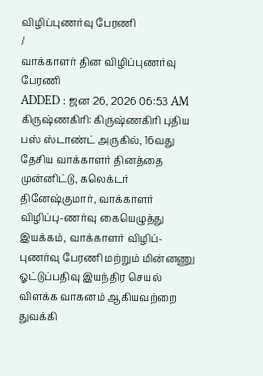விழிப்புணர்வு பேரணி
/
வாக்காளர் தின விழிப்புணர்வு பேரணி
ADDED : ஜன 26, 2026 06:53 AM
கிருஷ்ணகிரி: கிருஷ்ணகிரி புதிய பஸ் ஸ்டாண்ட் அருகில், 16வது தேசிய வாக்காளர் தினத்தை முன்னிட்டு, கலெக்டர் தினேஷ்குமார், வாக்காளர் விழிப்பு-ணர்வு கையெழுத்து இயக்கம், வாக்காளர் விழிப்-புணர்வு பேரணி மற்றும் மின்னணு ஓட்டுப்பதிவு இயந்திர செயல் விளக்க வாகனம் ஆகியவற்றை துவக்கி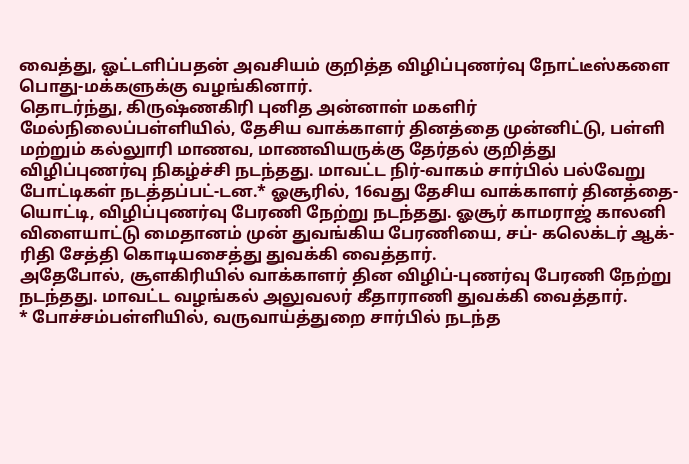வைத்து, ஓட்டளிப்பதன் அவசியம் குறித்த விழிப்புணர்வு நோட்டீஸ்களை பொது-மக்களுக்கு வழங்கினார்.
தொடர்ந்து, கிருஷ்ணகிரி புனித அன்னாள் மகளிர் மேல்நிலைப்பள்ளியில், தேசிய வாக்காளர் தினத்தை முன்னிட்டு, பள்ளி மற்றும் கல்லுாரி மாணவ, மாணவியருக்கு தேர்தல் குறித்து விழிப்புணர்வு நிகழ்ச்சி நடந்தது. மாவட்ட நிர்-வாகம் சார்பில் பல்வேறு போட்டிகள் நடத்தப்பட்-டன.* ஓசூரில், 16வது தேசிய வாக்காளர் தினத்தை-யொட்டி, விழிப்புணர்வு பேரணி நேற்று நடந்தது. ஓசூர் காமராஜ் காலனி விளையாட்டு மைதானம் முன் துவங்கிய பேரணியை, சப்- கலெக்டர் ஆக்-ரிதி சேத்தி கொடியசைத்து துவக்கி வைத்தார்.
அதேபோல், சூளகிரியில் வாக்காளர் தின விழிப்-புணர்வு பேரணி நேற்று நடந்தது. மாவட்ட வழங்கல் அலுவலர் கீதாராணி துவக்கி வைத்தார்.
* போச்சம்பள்ளியில், வருவாய்த்துறை சார்பில் நடந்த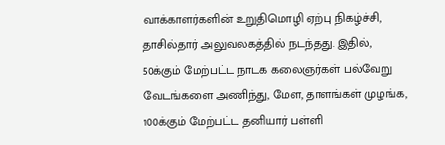வாக்காளர்களின் உறுதிமொழி ஏற்பு நிகழ்ச்சி, தாசில்தார் அலுவலகத்தில் நடந்தது. இதில், 50க்கும் மேற்பட்ட நாடக கலைஞர்கள் பல்வேறு வேடங்களை அணிந்து, மேள, தாளங்கள் முழங்க, 100க்கும் மேற்பட்ட தனியார் பள்ளி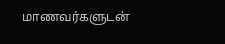மாணவர்களுடன்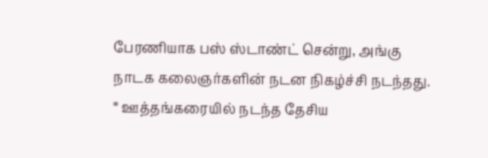பேரணியாக பஸ் ஸ்டாண்ட் சென்று, அங்கு நாடக கலைஞர்களின் நடன நிகழ்ச்சி நடந்தது.
* ஊத்தங்கரையில் நடந்த தேசிய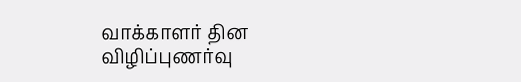வாக்காளர் தின விழிப்புணர்வு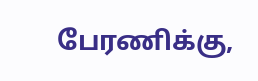பேரணிக்கு,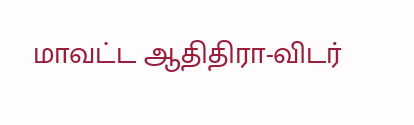மாவட்ட ஆதிதிரா-விடர்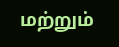மற்றும்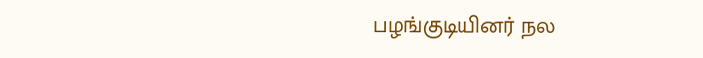பழங்குடியினர் நல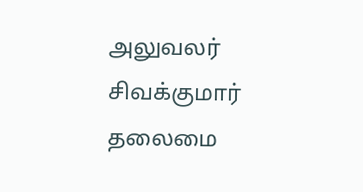அலுவலர் சிவக்குமார் தலைமை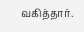வகித்தார்.